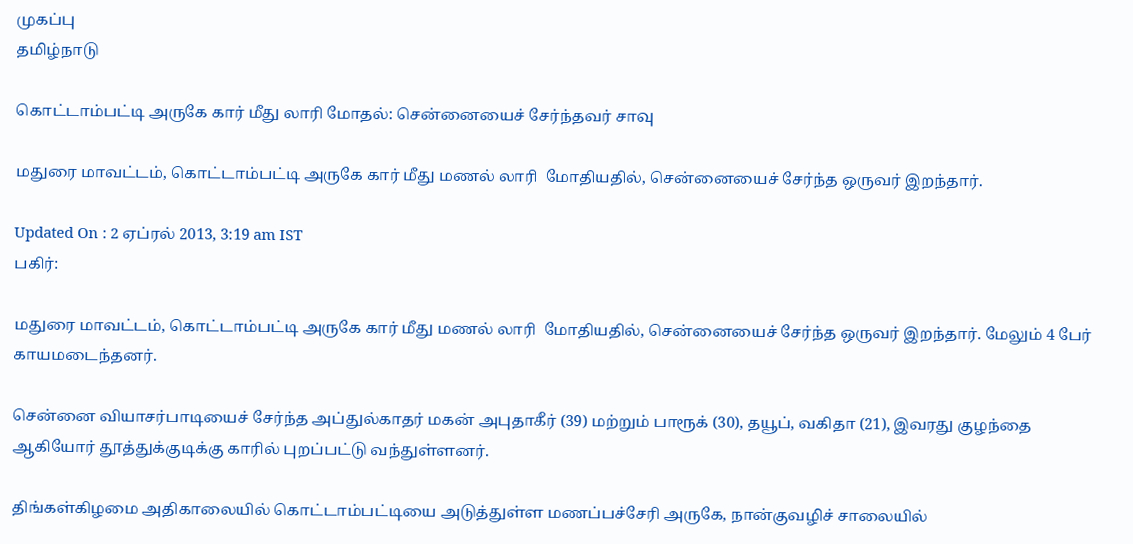முகப்பு
தமிழ்நாடு

கொட்டாம்பட்டி அருகே கார் மீது லாரி மோதல்: சென்னையைச் சேர்ந்தவர் சாவு

மதுரை மாவட்டம், கொட்டாம்பட்டி அருகே கார் மீது மணல் லாரி  மோதியதில், சென்னையைச் சேர்ந்த ஒருவர் இறந்தார்.

Updated On : 2 ஏப்ரல் 2013, 3:19 am IST
பகிர்:

மதுரை மாவட்டம், கொட்டாம்பட்டி அருகே கார் மீது மணல் லாரி  மோதியதில், சென்னையைச் சேர்ந்த ஒருவர் இறந்தார். மேலும் 4 பேர் காயமடைந்தனர்.

சென்னை வியாசர்பாடியைச் சேர்ந்த அப்துல்காதர் மகன் அபுதாகீர் (39) மற்றும் பாரூக் (30), தயூப், வகிதா (21), இவரது குழந்தை ஆகியோர் தூத்துக்குடிக்கு காரில் புறப்பட்டு வந்துள்ளனர்.

திங்கள்கிழமை அதிகாலையில் கொட்டாம்பட்டியை அடுத்துள்ள மணப்பச்சேரி அருகே, நான்குவழிச் சாலையில்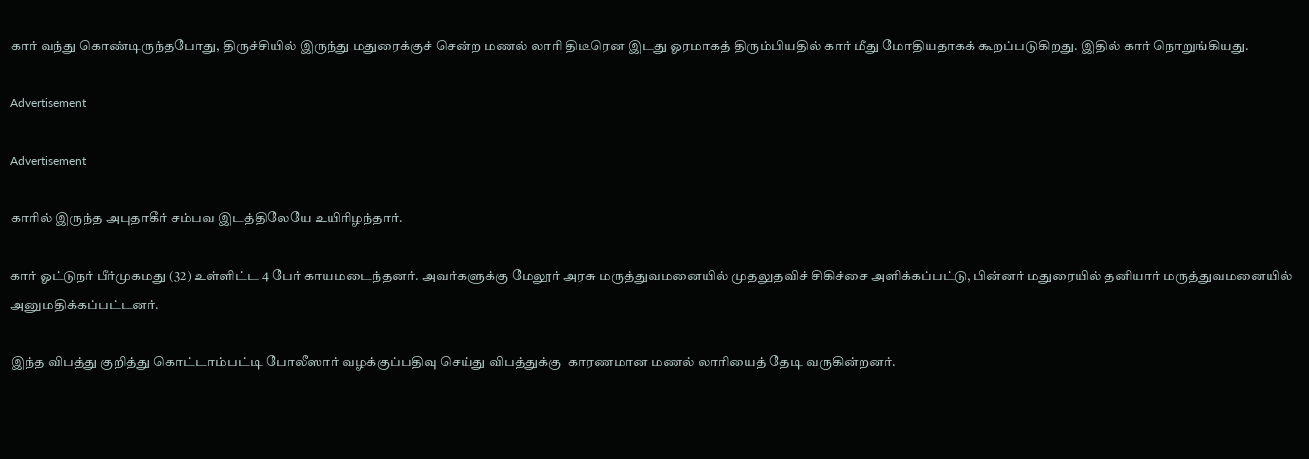கார் வந்து கொண்டிருந்தபோது, திருச்சியில் இருந்து மதுரைக்குச் சென்ற மணல் லாரி திடீரென இடது ஓரமாகத் திரும்பியதில் கார் மீது மோதியதாகக் கூறப்படுகிறது. இதில் கார் நொறுங்கியது.

Advertisement

Advertisement

காரில் இருந்த அபுதாகீர் சம்பவ இடத்திலேயே உயிரிழந்தார்.

கார் ஓட்டுநர் பீர்முகமது (32) உள்ளிட்ட 4 பேர் காயமடைந்தனர். அவர்களுக்கு மேலூர் அரசு மருத்துவமனையில் முதலுதவிச் சிகிச்சை அளிக்கப்பட்டு, பின்னர் மதுரையில் தனியார் மருத்துவமனையில் அனுமதிக்கப்பட்டனர்.

இந்த விபத்து குறித்து கொட்டாம்பட்டி போலீஸார் வழக்குப்பதிவு செய்து விபத்துக்கு  காரணமான மணல் லாரியைத் தேடி வருகின்றனர்.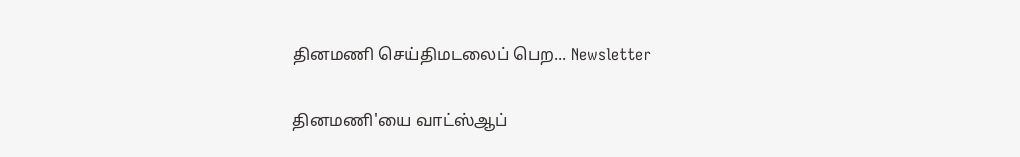தினமணி செய்திமடலைப் பெற... Newsletter

தினமணி'யை வாட்ஸ்ஆப்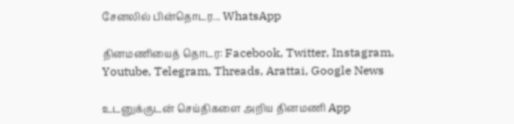சேனலில் பின்தொடர... WhatsApp

தினமணியைத் தொடர: Facebook, Twitter, Instagram, Youtube, Telegram, Threads, Arattai, Google News

உடனுக்குடன் செய்திகளை அறிய தினமணி App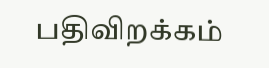பதிவிறக்கம்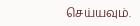செய்யவும்.